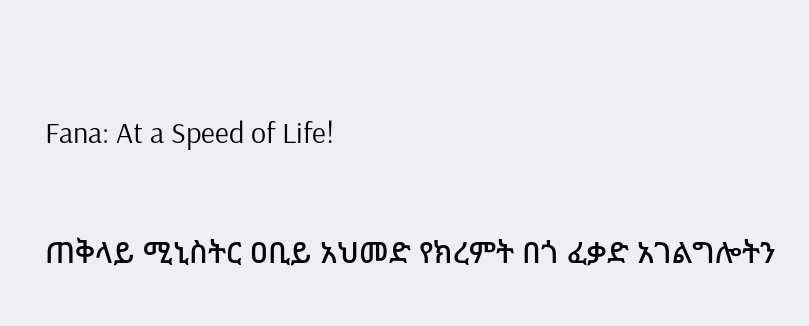Fana: At a Speed of Life!

ጠቅላይ ሚኒስትር ዐቢይ አህመድ የክረምት በጎ ፈቃድ አገልግሎትን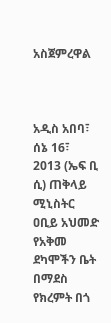አስጀምረዋል



አዲስ አበባ፣ ሰኔ 16፣ 2013 (ኤፍ ቢ ሲ) ጠቅላይ ሚኒስትር ዐቢይ አህመድ የአቅመ ደካሞችን ቤት በማደስ የክረምት በጎ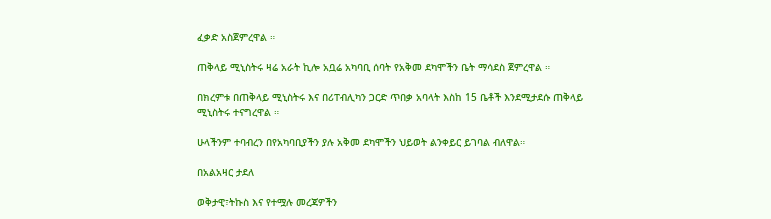ፈቃድ አስጀምረዋል ።

ጠቅላይ ሚኒስትሩ ዛሬ አራት ኪሎ አቧሬ አካባቢ ሰባት የአቅመ ደካሞችን ቤት ማሳደስ ጀምረዋል ።

በክረምቱ በጠቅላይ ሚኒስትሩ እና በሪፐብሊካን ጋርድ ጥበቃ አባላት እስከ 15 ቤቶች እንደሚታደሱ ጠቅላይ ሚኒስትሩ ተናግረዋል ።

ሁላችንም ተባብረን በየአካባቢያችን ያሉ አቅመ ደካሞችን ህይወት ልንቀይር ይገባል ብለዋል።

በአልአዛር ታደለ

ወቅታዊ፣ትኩስ እና የተሟሉ መረጃዎችን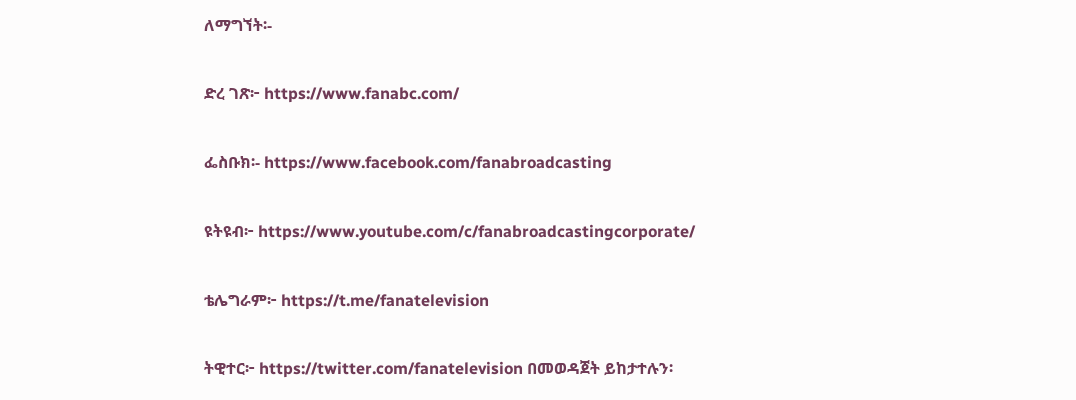ለማግኘት፡-

ድረ ገጽ፦ https://www.fanabc.com/

ፌስቡክ፡- https://www.facebook.com/fanabroadcasting

ዩትዩብ፦ https://www.youtube.com/c/fanabroadcastingcorporate/

ቴሌግራም፦ https://t.me/fanatelevision

ትዊተር፦ https://twitter.com/fanatelevision በመወዳጀት ይከታተሉን፡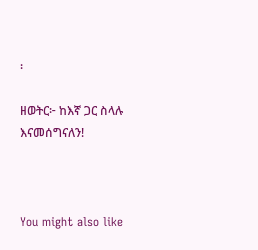፡

ዘወትር፦ ከእኛ ጋር ስላሉ እናመሰግናለን!



You might also like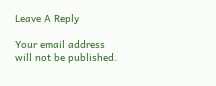Leave A Reply

Your email address will not be published.